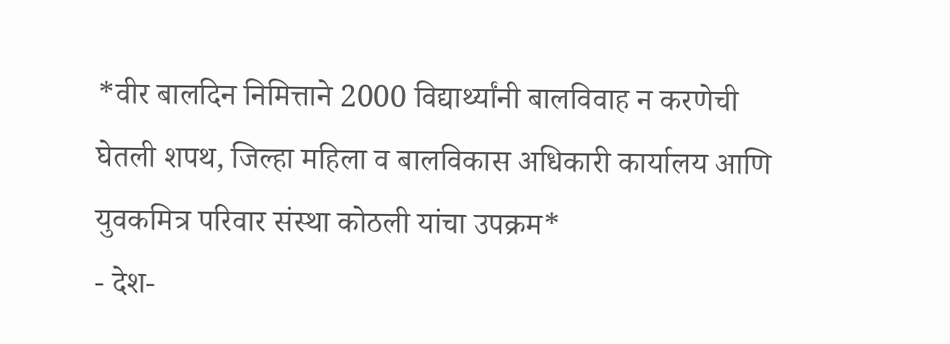*वीर बालदिन निमित्ताने 2000 विद्यार्थ्यांनी बालविवाह न करणेची घेतली शपथ, जिल्हा महिला व बालविकास अधिकारी कार्यालय आणि युवकमित्र परिवार संस्था कोठली यांचा उपक्रम*
- देश-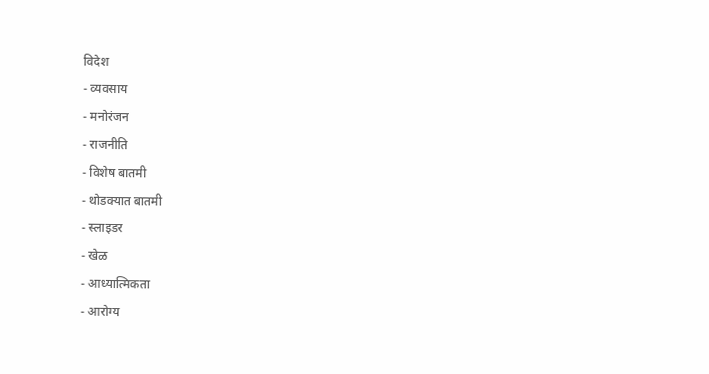विदेश
- व्यवसाय
- मनोरंजन
- राजनीति
- विशेष बातमी
- थोडक्यात बातमी
- स्लाइडर
- खेळ
- आध्यात्मिकता
- आरोग्य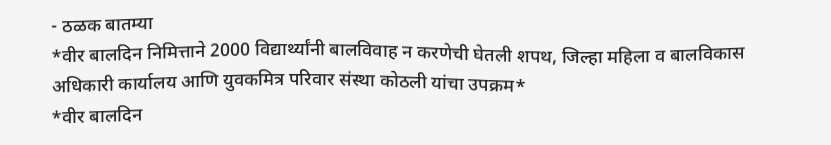- ठळक बातम्या
*वीर बालदिन निमित्ताने 2000 विद्यार्थ्यांनी बालविवाह न करणेची घेतली शपथ, जिल्हा महिला व बालविकास अधिकारी कार्यालय आणि युवकमित्र परिवार संस्था कोठली यांचा उपक्रम*
*वीर बालदिन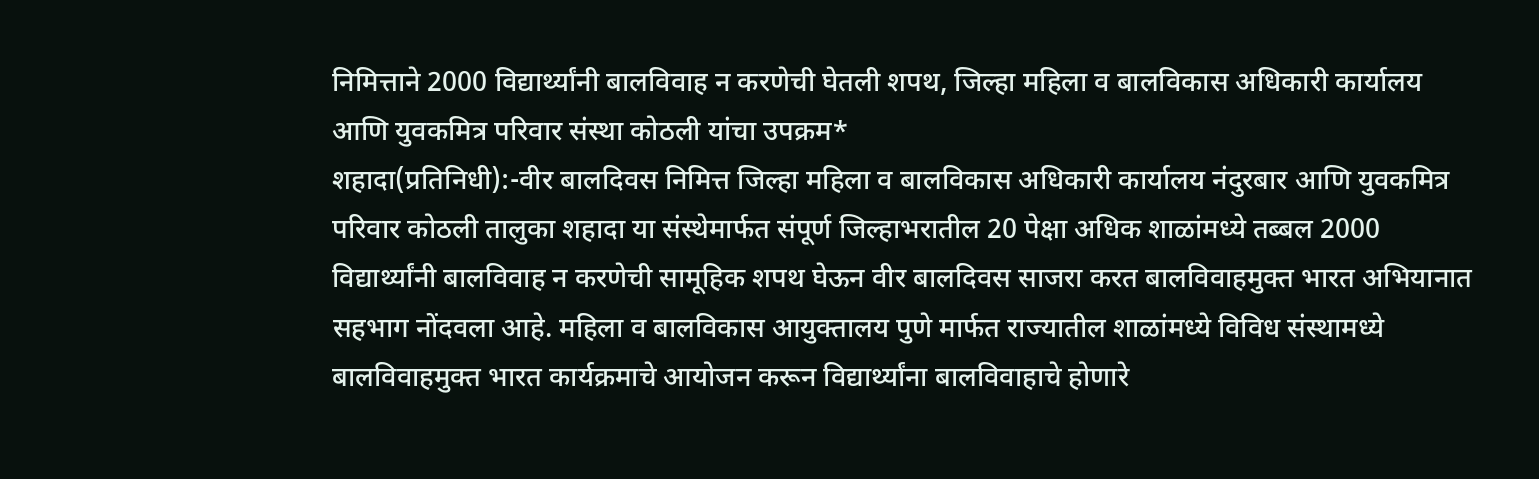निमित्ताने 2000 विद्यार्थ्यांनी बालविवाह न करणेची घेतली शपथ, जिल्हा महिला व बालविकास अधिकारी कार्यालय आणि युवकमित्र परिवार संस्था कोठली यांचा उपक्रम*
शहादा(प्रतिनिधी):-वीर बालदिवस निमित्त जिल्हा महिला व बालविकास अधिकारी कार्यालय नंदुरबार आणि युवकमित्र परिवार कोठली तालुका शहादा या संस्थेमार्फत संपूर्ण जिल्हाभरातील 20 पेक्षा अधिक शाळांमध्ये तब्बल 2000 विद्यार्थ्यांनी बालविवाह न करणेची सामूहिक शपथ घेऊन वीर बालदिवस साजरा करत बालविवाहमुक्त भारत अभियानात सहभाग नोंदवला आहे. महिला व बालविकास आयुक्तालय पुणे मार्फत राज्यातील शाळांमध्ये विविध संस्थामध्ये बालविवाहमुक्त भारत कार्यक्रमाचे आयोजन करून विद्यार्थ्यांना बालविवाहाचे होणारे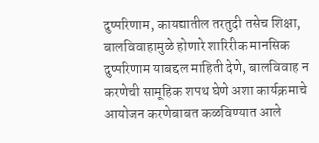दुष्परिणाम, कायद्यातील तरतुदी तसेच शिक्षा, बालविवाहामुळे होणारे शारिरीक मानसिक दुष्परिणाम याबद्दल माहिती देणे, बालविवाह न करणेची सामूहिक शपथ घेणे अशा कार्यक्रमाचे आयोजन करणेबाबत कळविण्यात आले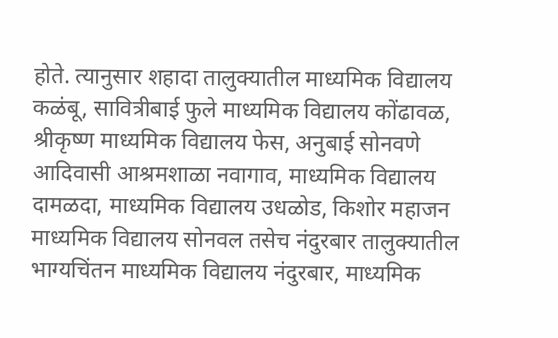होते. त्यानुसार शहादा तालुक्यातील माध्यमिक विद्यालय कळंबू, सावित्रीबाई फुले माध्यमिक विद्यालय कोंढावळ, श्रीकृष्ण माध्यमिक विद्यालय फेस, अनुबाई सोनवणे आदिवासी आश्रमशाळा नवागाव, माध्यमिक विद्यालय दामळदा, माध्यमिक विद्यालय उधळोड, किशोर महाजन माध्यमिक विद्यालय सोनवल तसेच नंदुरबार तालुक्यातील भाग्यचिंतन माध्यमिक विद्यालय नंदुरबार, माध्यमिक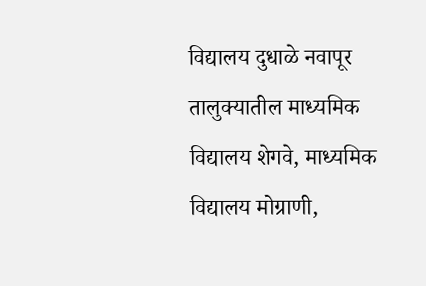विद्यालय दुधाळे नवापूर तालुक्यातील माध्यमिक विद्यालय शेगवे, माध्यमिक विद्यालय मोग्राणी,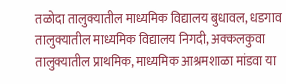तळोदा तालुक्यातील माध्यमिक विद्यालय बुधावल, धडगाव तालुक्यातील माध्यमिक विद्यालय निगदी, अक्कलकुवा तालुक्यातील प्राथमिक, माध्यमिक आश्रमशाळा मांडवा या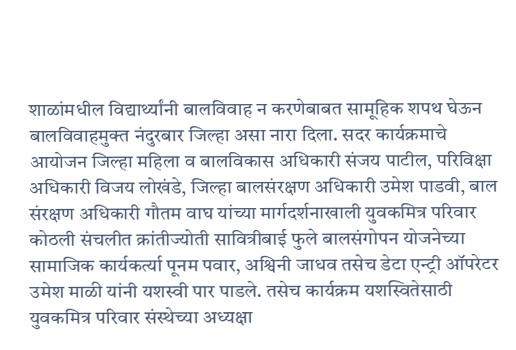शाळांमधील विद्यार्थ्यांनी बालविवाह न करणेबाबत सामूहिक शपथ घेऊन बालविवाहमुक्त नंदुरबार जिल्हा असा नारा दिला. सदर कार्यक्रमाचे आयोजन जिल्हा महिला व बालविकास अधिकारी संजय पाटील, परिविक्षा अधिकारी विजय लोखंडे, जिल्हा बालसंरक्षण अधिकारी उमेश पाडवी, बाल संरक्षण अधिकारी गौतम वाघ यांच्या मार्गदर्शनाखाली युवकमित्र परिवार कोठली संचलीत क्रांतीज्योती सावित्रीबाई फुले बालसंगोपन योजनेच्या सामाजिक कार्यकर्त्या पूनम पवार, अश्विनी जाधव तसेच डेटा एन्ट्री ऑपरेटर उमेश माळी यांनी यशस्वी पार पाडले. तसेच कार्यक्रम यशस्वितेसाठी युवकमित्र परिवार संस्थेच्या अध्यक्षा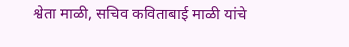श्वेता माळी, सचिव कविताबाई माळी यांचे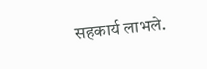सहकार्य लाभले.